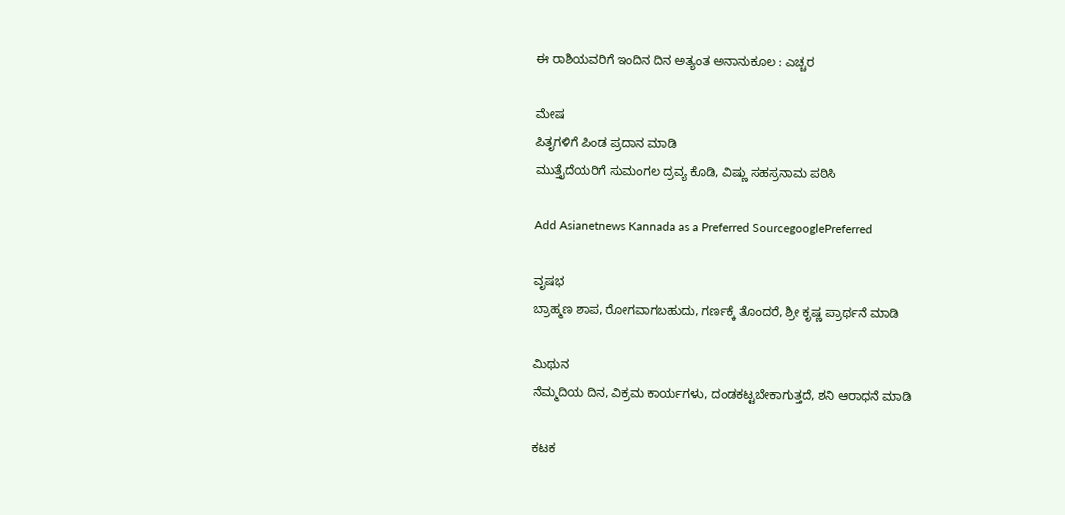ಈ ರಾಶಿಯವರಿಗೆ ಇಂದಿನ ದಿನ ಅತ್ಯಂತ ಅನಾನುಕೂಲ : ಎಚ್ಚರ

ಮೇಷ
ಪಿತೃಗಳಿಗೆ ಪಿಂಡ ಪ್ರದಾನ ಮಾಡಿ
ಮುತ್ತೈದೆಯರಿಗೆ ಸುಮಂಗಲ ದ್ರವ್ಯ ಕೊಡಿ, ವಿಷ್ಣು ಸಹಸ್ರನಾಮ ಪಠಿಸಿ

Add Asianetnews Kannada as a Preferred SourcegooglePreferred

ವೃಷಭ
ಬ್ರಾಹ್ಮಣ ಶಾಪ, ರೋಗವಾಗಬಹುದು, ಗರ್ಣಕ್ಕೆ ತೊಂದರೆ, ಶ್ರೀ ಕೃಷ್ಣ ಪ್ರಾರ್ಥನೆ ಮಾಡಿ

ಮಿಥುನ
ನೆಮ್ಮದಿಯ ದಿನ, ವಿಕ್ರಮ ಕಾರ್ಯಗಳು, ದಂಡಕಟ್ಟಬೇಕಾಗುತ್ತದೆ, ಶನಿ ಆರಾಧನೆ ಮಾಡಿ

ಕಟಕ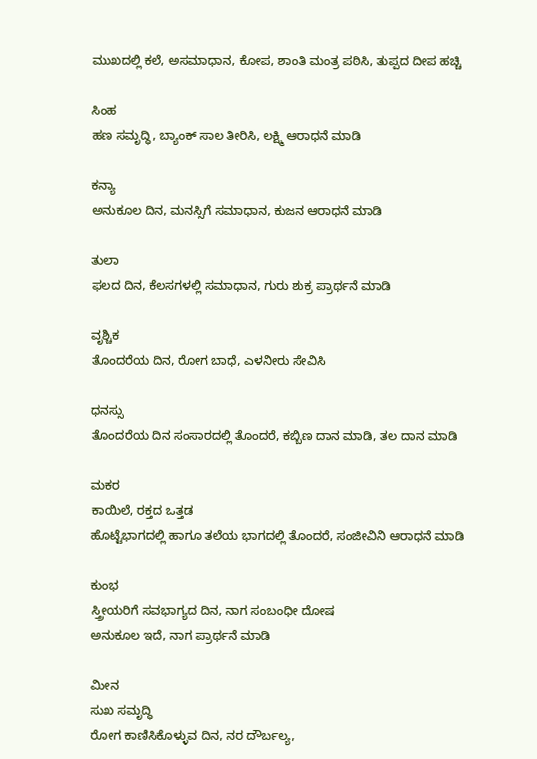ಮುಖದಲ್ಲಿ ಕಲೆ, ಅಸಮಾಧಾನ, ಕೋಪ, ಶಾಂತಿ ಮಂತ್ರ ಪಠಿಸಿ, ತುಪ್ಪದ ದೀಪ ಹಚ್ಚಿ

ಸಿಂಹ
ಹಣ ಸಮೃದ್ಧಿ, ಬ್ಯಾಂಕ್ ಸಾಲ ತೀರಿಸಿ, ಲಕ್ಷ್ಮಿ ಆರಾಧನೆ ಮಾಡಿ

ಕನ್ಯಾ
ಅನುಕೂಲ ದಿನ, ಮನಸ್ಸಿಗೆ ಸಮಾಧಾನ, ಕುಜನ ಆರಾಧನೆ ಮಾಡಿ

ತುಲಾ
ಫಲದ ದಿನ, ಕೆಲಸಗಳಲ್ಲಿ ಸಮಾಧಾನ, ಗುರು ಶುಕ್ರ ಪ್ರಾರ್ಥನೆ ಮಾಡಿ

ವೃಶ್ಚಿಕ
ತೊಂದರೆಯ ದಿನ, ರೋಗ ಬಾಧೆ, ಎಳನೀರು ಸೇವಿಸಿ

ಧನಸ್ಸು
ತೊಂದರೆಯ ದಿನ ಸಂಸಾರದಲ್ಲಿ ತೊಂದರೆ, ಕಬ್ಬಿಣ ದಾನ ಮಾಡಿ, ತಲ ದಾನ ಮಾಡಿ

ಮಕರ
ಕಾಯಿಲೆ, ರಕ್ತದ ಒತ್ತಡ
ಹೊಟ್ಟೆಭಾಗದಲ್ಲಿ ಹಾಗೂ ತಲೆಯ ಭಾಗದಲ್ಲಿ ತೊಂದರೆ, ಸಂಜೀವಿನಿ ಆರಾಧನೆ ಮಾಡಿ

ಕುಂಭ
ಸ್ತ್ರೀಯರಿಗೆ ಸವಭಾಗ್ಯದ ದಿನ, ನಾಗ ಸಂಬಂಧೀ ದೋಷ
ಅನುಕೂಲ ಇದೆ, ನಾಗ ಪ್ರಾರ್ಥನೆ ಮಾಡಿ

ಮೀನ
ಸುಖ ಸಮೃದ್ಧಿ
ರೋಗ ಕಾಣಿಸಿಕೊಳ್ಳುವ ದಿನ, ನರ ದೌರ್ಬಲ್ಯ,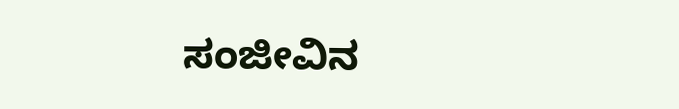ಸಂಜೀವಿನ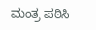ಮಂತ್ರ ಪಠಿಸಿ